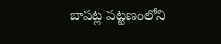బాపట్ల పట్టణంలోని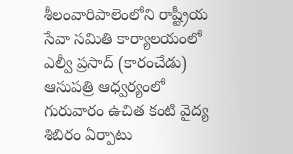శీలంవారిపాలెంలోని రాష్ట్రీయ సేవా సమితి కార్యాలయంలో ఎల్వీ ప్రసాద్ (కారంచేడు) ఆసుపత్రి ఆధ్వర్యంలో గురువారం ఉచిత కంటి వైద్య శిబిరం ఏర్పాటు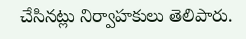చేసినట్లు నిర్వాహకులు తెలిపారు.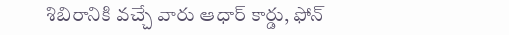శిబిరానికి వచ్చే వారు ఆధార్ కార్డు, ఫోన్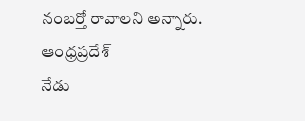నంబర్తో రావాలని అన్నారు.
ఆంధ్రప్రదేశ్
నేడు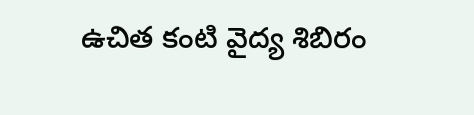ఉచిత కంటి వైద్య శిబిరం